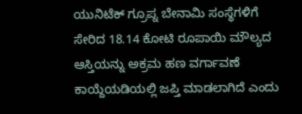ಯುನಿಟೆಕ್ ಗ್ರೂಪ್ನ ಬೇನಾಮಿ ಸಂಸ್ಥೆಗಳಿಗೆ ಸೇರಿದ 18.14 ಕೋಟಿ ರೂಪಾಯಿ ಮೌಲ್ಯದ ಆಸ್ತಿಯನ್ನು ಅಕ್ರಮ ಹಣ ವರ್ಗಾವಣೆ ಕಾಯ್ದೆಯಡಿಯಲ್ಲಿ ಜಪ್ತಿ ಮಾಡಲಾಗಿದೆ ಎಂದು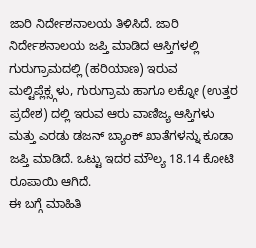ಜಾರಿ ನಿರ್ದೇಶನಾಲಯ ತಿಳಿಸಿದೆ. ಜಾರಿ ನಿರ್ದೇಶನಾಲಯ ಜಪ್ತಿ ಮಾಡಿದ ಆಸ್ತಿಗಳಲ್ಲಿ ಗುರುಗ್ರಾಮದಲ್ಲಿ (ಹರಿಯಾಣ) ಇರುವ ಮಲ್ಟಿಪ್ಲೆಕ್ಸ್ಗಳು, ಗುರುಗ್ರಾಮ ಹಾಗೂ ಲಕ್ನೋ (ಉತ್ತರ ಪ್ರದೇಶ) ದಲ್ಲಿ ಇರುವ ಆರು ವಾಣಿಜ್ಯ ಆಸ್ತಿಗಳು ಮತ್ತು ಎರಡು ಡಜನ್ ಬ್ಯಾಂಕ್ ಖಾತೆಗಳನ್ನು ಕೂಡಾ ಜಪ್ತಿ ಮಾಡಿದೆ. ಒಟ್ಟು ಇದರ ಮೌಲ್ಯ 18.14 ಕೋಟಿ ರೂಪಾಯಿ ಆಗಿದೆ.
ಈ ಬಗ್ಗೆ ಮಾಹಿತಿ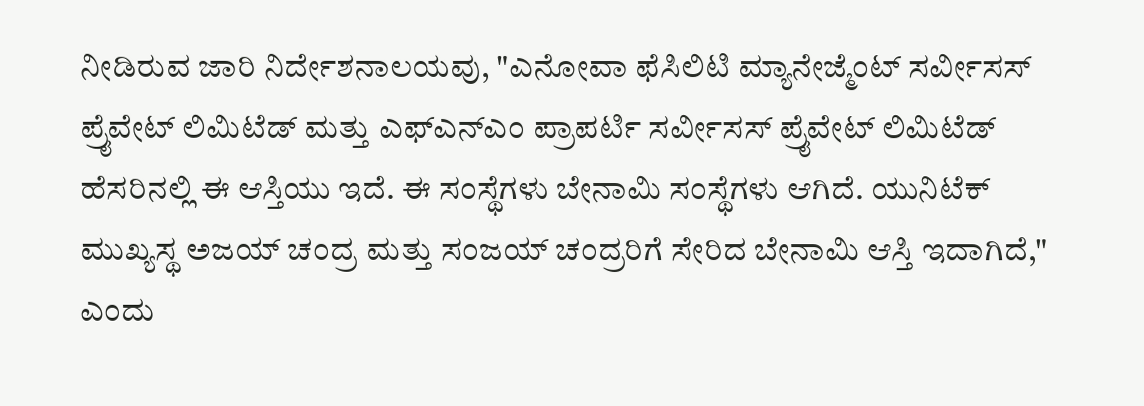ನೀಡಿರುವ ಜಾರಿ ನಿರ್ದೇಶನಾಲಯವು, "ಎನೋವಾ ಫೆಸಿಲಿಟಿ ಮ್ಯಾನೇಜ್ಮೆಂಟ್ ಸರ್ವೀಸಸ್ ಪ್ರೈವೇಟ್ ಲಿಮಿಟೆಡ್ ಮತ್ತು ಎಫ್ಎನ್ಎಂ ಪ್ರಾಪರ್ಟಿ ಸರ್ವೀಸಸ್ ಪ್ರೈವೇಟ್ ಲಿಮಿಟೆಡ್ ಹೆಸರಿನಲ್ಲಿ ಈ ಆಸ್ತಿಯು ಇದೆ. ಈ ಸಂಸ್ಥೆಗಳು ಬೇನಾಮಿ ಸಂಸ್ಥೆಗಳು ಆಗಿದೆ. ಯುನಿಟೆಕ್ ಮುಖ್ಯಸ್ಥ ಅಜಯ್ ಚಂದ್ರ ಮತ್ತು ಸಂಜಯ್ ಚಂದ್ರರಿಗೆ ಸೇರಿದ ಬೇನಾಮಿ ಆಸ್ತಿ ಇದಾಗಿದೆ," ಎಂದು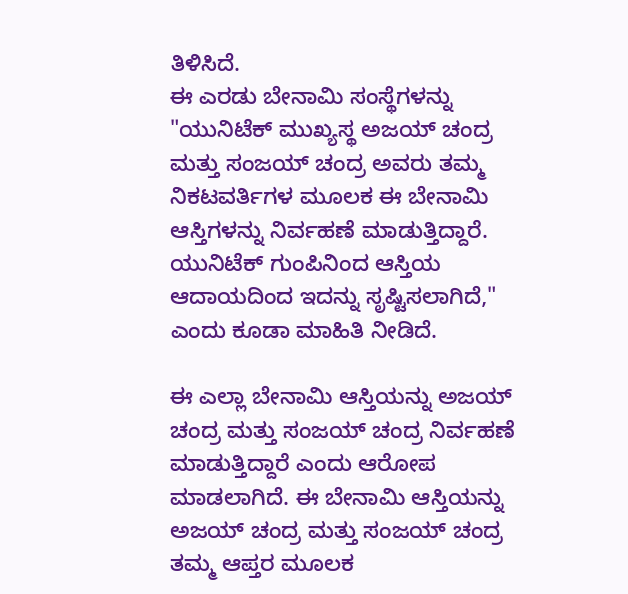ತಿಳಿಸಿದೆ.
ಈ ಎರಡು ಬೇನಾಮಿ ಸಂಸ್ಥೆಗಳನ್ನು "ಯುನಿಟೆಕ್ ಮುಖ್ಯಸ್ಥ ಅಜಯ್ ಚಂದ್ರ ಮತ್ತು ಸಂಜಯ್ ಚಂದ್ರ ಅವರು ತಮ್ಮ ನಿಕಟವರ್ತಿಗಳ ಮೂಲಕ ಈ ಬೇನಾಮಿ ಆಸ್ತಿಗಳನ್ನು ನಿರ್ವಹಣೆ ಮಾಡುತ್ತಿದ್ದಾರೆ. ಯುನಿಟೆಕ್ ಗುಂಪಿನಿಂದ ಆಸ್ತಿಯ ಆದಾಯದಿಂದ ಇದನ್ನು ಸೃಷ್ಟಿಸಲಾಗಿದೆ," ಎಂದು ಕೂಡಾ ಮಾಹಿತಿ ನೀಡಿದೆ.

ಈ ಎಲ್ಲಾ ಬೇನಾಮಿ ಆಸ್ತಿಯನ್ನು ಅಜಯ್ ಚಂದ್ರ ಮತ್ತು ಸಂಜಯ್ ಚಂದ್ರ ನಿರ್ವಹಣೆ ಮಾಡುತ್ತಿದ್ದಾರೆ ಎಂದು ಆರೋಪ ಮಾಡಲಾಗಿದೆ. ಈ ಬೇನಾಮಿ ಆಸ್ತಿಯನ್ನು ಅಜಯ್ ಚಂದ್ರ ಮತ್ತು ಸಂಜಯ್ ಚಂದ್ರ ತಮ್ಮ ಆಪ್ತರ ಮೂಲಕ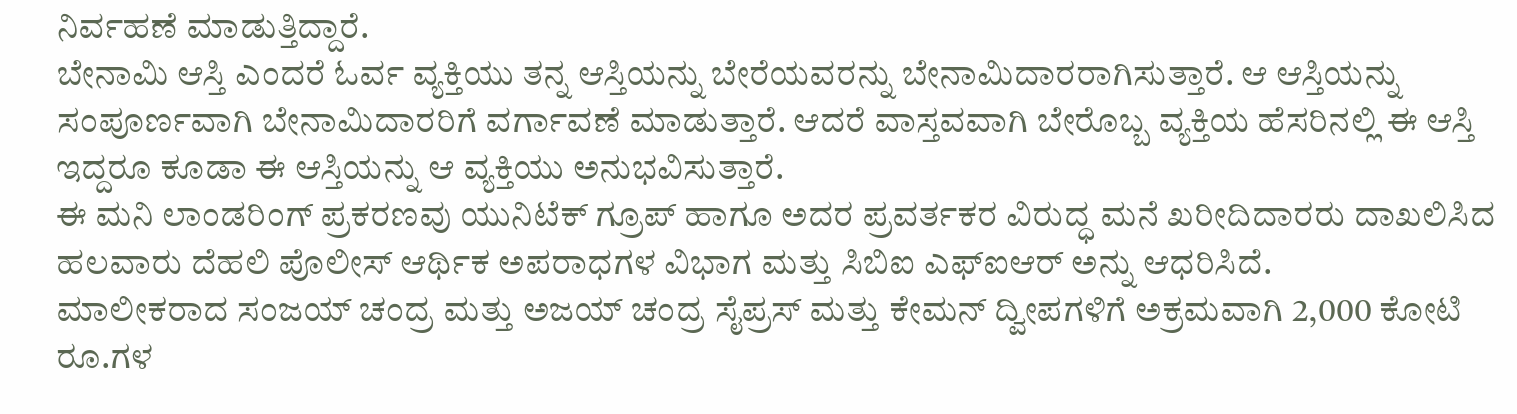ನಿರ್ವಹಣೆ ಮಾಡುತ್ತಿದ್ದಾರೆ.
ಬೇನಾಮಿ ಆಸ್ತಿ ಎಂದರೆ ಓರ್ವ ವ್ಯಕ್ತಿಯು ತನ್ನ ಆಸ್ತಿಯನ್ನು ಬೇರೆಯವರನ್ನು ಬೇನಾಮಿದಾರರಾಗಿಸುತ್ತಾರೆ. ಆ ಆಸ್ತಿಯನ್ನು ಸಂಪೂರ್ಣವಾಗಿ ಬೇನಾಮಿದಾರರಿಗೆ ವರ್ಗಾವಣೆ ಮಾಡುತ್ತಾರೆ. ಆದರೆ ವಾಸ್ತವವಾಗಿ ಬೇರೊಬ್ಬ ವ್ಯಕ್ತಿಯ ಹೆಸರಿನಲ್ಲಿ ಈ ಆಸ್ತಿ ಇದ್ದರೂ ಕೂಡಾ ಈ ಆಸ್ತಿಯನ್ನು ಆ ವ್ಯಕ್ತಿಯು ಅನುಭವಿಸುತ್ತಾರೆ.
ಈ ಮನಿ ಲಾಂಡರಿಂಗ್ ಪ್ರಕರಣವು ಯುನಿಟೆಕ್ ಗ್ರೂಪ್ ಹಾಗೂ ಅದರ ಪ್ರವರ್ತಕರ ವಿರುದ್ಧ ಮನೆ ಖರೀದಿದಾರರು ದಾಖಲಿಸಿದ ಹಲವಾರು ದೆಹಲಿ ಪೊಲೀಸ್ ಆರ್ಥಿಕ ಅಪರಾಧಗಳ ವಿಭಾಗ ಮತ್ತು ಸಿಬಿಐ ಎಫ್ಐಆರ್ ಅನ್ನು ಆಧರಿಸಿದೆ.
ಮಾಲೀಕರಾದ ಸಂಜಯ್ ಚಂದ್ರ ಮತ್ತು ಅಜಯ್ ಚಂದ್ರ ಸೈಪ್ರಸ್ ಮತ್ತು ಕೇಮನ್ ದ್ವೀಪಗಳಿಗೆ ಅಕ್ರಮವಾಗಿ 2,000 ಕೋಟಿ ರೂ.ಗಳ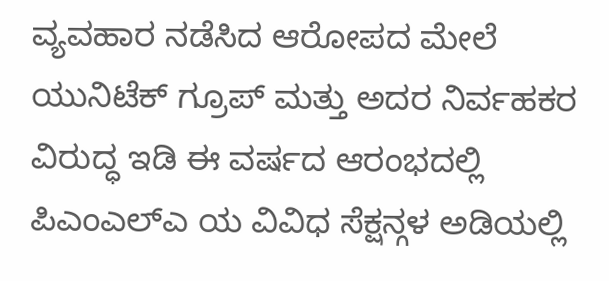ವ್ಯವಹಾರ ನಡೆಸಿದ ಆರೋಪದ ಮೇಲೆ ಯುನಿಟೆಕ್ ಗ್ರೂಪ್ ಮತ್ತು ಅದರ ನಿರ್ವಹಕರ ವಿರುದ್ಧ ಇಡಿ ಈ ವರ್ಷದ ಆರಂಭದಲ್ಲಿ ಪಿಎಂಎಲ್ಎ ಯ ವಿವಿಧ ಸೆಕ್ಷನ್ಗಳ ಅಡಿಯಲ್ಲಿ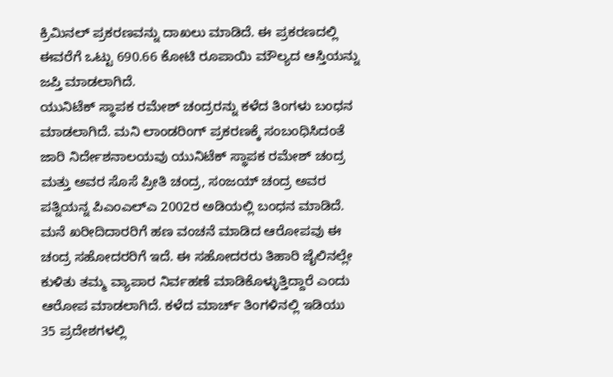ಕ್ರಿಮಿನಲ್ ಪ್ರಕರಣವನ್ನು ದಾಖಲು ಮಾಡಿದೆ. ಈ ಪ್ರಕರಣದಲ್ಲಿ ಈವರೆಗೆ ಒಟ್ಟು 690.66 ಕೋಟಿ ರೂಪಾಯಿ ಮೌಲ್ಯದ ಆಸ್ತಿಯನ್ನು ಜಪ್ತಿ ಮಾಡಲಾಗಿದೆ.
ಯುನಿಟೆಕ್ ಸ್ಥಾಪಕ ರಮೇಶ್ ಚಂದ್ರರನ್ನು ಕಳೆದ ತಿಂಗಳು ಬಂಧನ ಮಾಡಲಾಗಿದೆ. ಮನಿ ಲಾಂಡರಿಂಗ್ ಪ್ರಕರಣಕ್ಕೆ ಸಂಬಂಧಿಸಿದಂತೆ ಜಾರಿ ನಿರ್ದೇಶನಾಲಯವು ಯುನಿಟೆಕ್ ಸ್ಥಾಪಕ ರಮೇಶ್ ಚಂದ್ರ ಮತ್ತು ಅವರ ಸೊಸೆ ಪ್ರೀತಿ ಚಂದ್ರ, ಸಂಜಯ್ ಚಂದ್ರ ಅವರ ಪತ್ನಿಯನ್ನ ಪಿಎಂಎಲ್ಎ 2002ರ ಅಡಿಯಲ್ಲಿ ಬಂಧನ ಮಾಡಿದೆ.
ಮನೆ ಖರೀದಿದಾರರಿಗೆ ಹಣ ವಂಚನೆ ಮಾಡಿದ ಆರೋಪವು ಈ ಚಂದ್ರ ಸಹೋದರರಿಗೆ ಇದೆ. ಈ ಸಹೋದರರು ತಿಹಾರಿ ಜೈಲಿನಲ್ಲೇ ಕುಳಿತು ತಮ್ಮ ವ್ಯಾಪಾರ ನಿರ್ವಹಣೆ ಮಾಡಿಕೊಳ್ಳುತ್ತಿದ್ದಾರೆ ಎಂದು ಆರೋಪ ಮಾಡಲಾಗಿದೆ. ಕಳೆದ ಮಾರ್ಚ್ ತಿಂಗಳಿನಲ್ಲಿ ಇಡಿಯು 35 ಪ್ರದೇಶಗಳಲ್ಲಿ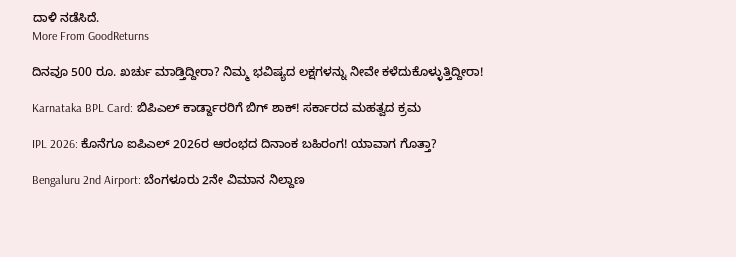ದಾಳಿ ನಡೆಸಿದೆ.
More From GoodReturns

ದಿನವೂ 500 ರೂ. ಖರ್ಚು ಮಾಡ್ತಿದ್ದೀರಾ? ನಿಮ್ಮ ಭವಿಷ್ಯದ ಲಕ್ಷಗಳನ್ನು ನೀವೇ ಕಳೆದುಕೊಳ್ಳುತ್ತಿದ್ದೀರಾ!

Karnataka BPL Card: ಬಿಪಿಎಲ್ ಕಾರ್ಡ್ದಾರರಿಗೆ ಬಿಗ್ ಶಾಕ್! ಸರ್ಕಾರದ ಮಹತ್ವದ ಕ್ರಮ

IPL 2026: ಕೊನೆಗೂ ಐಪಿಎಲ್ 2026ರ ಆರಂಭದ ದಿನಾಂಕ ಬಹಿರಂಗ! ಯಾವಾಗ ಗೊತ್ತಾ?

Bengaluru 2nd Airport: ಬೆಂಗಳೂರು 2ನೇ ವಿಮಾನ ನಿಲ್ದಾಣ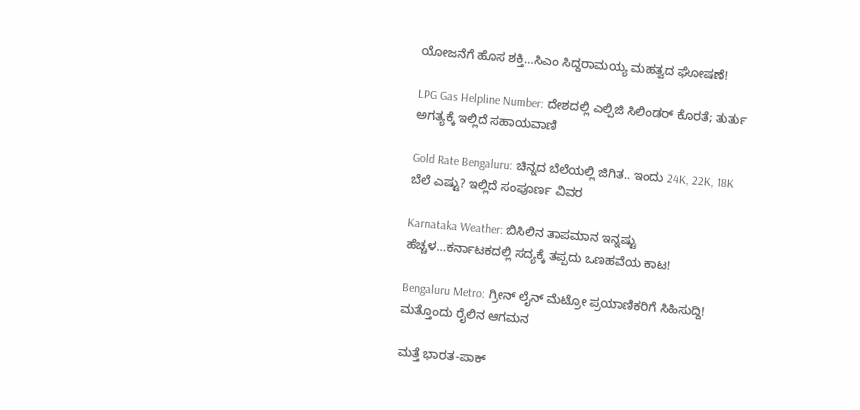ಯೋಜನೆಗೆ ಹೊಸ ಶಕ್ತಿ…ಸಿಎಂ ಸಿದ್ದರಾಮಯ್ಯ ಮಹತ್ವದ ಘೋಷಣೆ!

LPG Gas Helpline Number: ದೇಶದಲ್ಲಿ ಎಲ್ಪಿಜಿ ಸಿಲಿಂಡರ್ ಕೊರತೆ; ತುರ್ತು ಅಗತ್ಯಕ್ಕೆ ಇಲ್ಲಿದೆ ಸಹಾಯವಾಣಿ

Gold Rate Bengaluru: ಚಿನ್ನದ ಬೆಲೆಯಲ್ಲಿ ಜಿಗಿತ.. ಇಂದು 24K, 22K, 18K ಬೆಲೆ ಎಷ್ಟು? ಇಲ್ಲಿದೆ ಸಂಪೂರ್ಣ ವಿವರ

Karnataka Weather: ಬಿಸಿಲಿನ ತಾಪಮಾನ ಇನ್ನಷ್ಟು ಹೆಚ್ಚಳ…ಕರ್ನಾಟಕದಲ್ಲಿ ಸದ್ಯಕ್ಕೆ ತಪ್ಪದು ಒಣಹವೆಯ ಕಾಟ!

Bengaluru Metro: ಗ್ರೀನ್ ಲೈನ್ ಮೆಟ್ರೋ ಪ್ರಯಾಣಿಕರಿಗೆ ಸಿಹಿಸುದ್ದಿ! ಮತ್ತೊಂದು ರೈಲಿನ ಆಗಮನ

ಮತ್ತೆ ಭಾರತ-ಪಾಕ್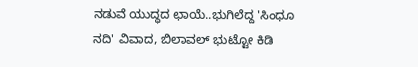ನಡುವೆ ಯುದ್ಧದ ಛಾಯೆ..ಭುಗಿಲೆದ್ದ 'ಸಿಂಧೂ ನದಿ' ವಿವಾದ, ಬಿಲಾವಲ್ ಭುಟ್ಟೋ ಕಿಡಿ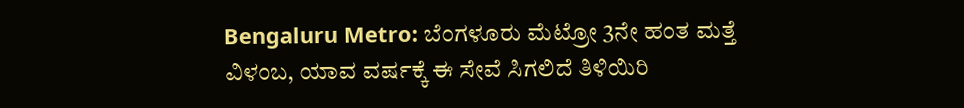Bengaluru Metro: ಬೆಂಗಳೂರು ಮೆಟ್ರೋ 3ನೇ ಹಂತ ಮತ್ತೆ ವಿಳಂಬ, ಯಾವ ವರ್ಷಕ್ಕೆ ಈ ಸೇವೆ ಸಿಗಲಿದೆ ತಿಳಿಯಿರಿ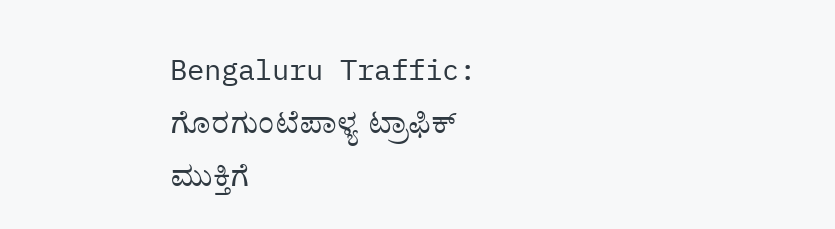Bengaluru Traffic: ಗೊರಗುಂಟೆಪಾಳ್ಯ ಟ್ರಾಫಿಕ್ ಮುಕ್ತಿಗೆ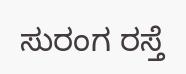ಸುರಂಗ ರಸ್ತೆ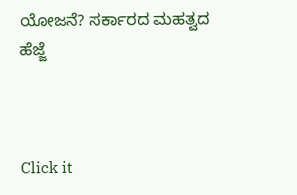ಯೋಜನೆ? ಸರ್ಕಾರದ ಮಹತ್ವದ ಹೆಜ್ಜೆ



Click it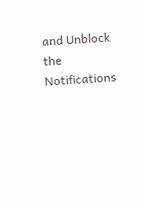and Unblock the Notifications